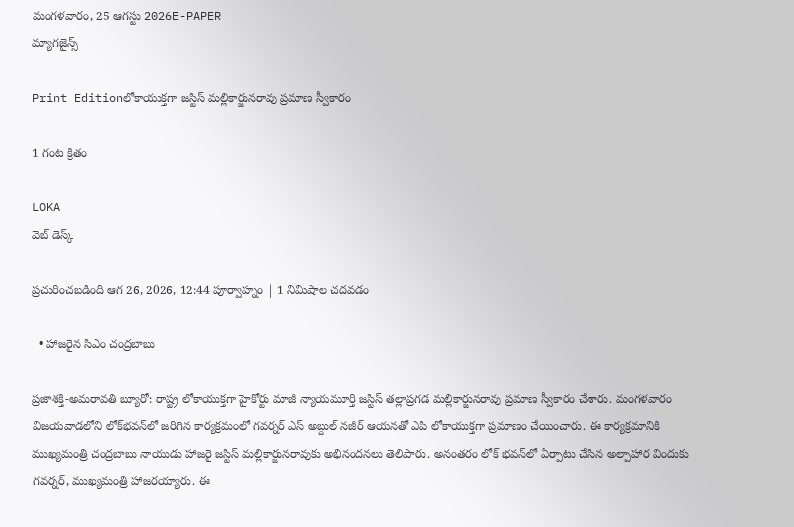మంగళవారం, 25 ఆగస్టు 2026E-PAPER
మ్యాగజైన్స్

Print Editionలోకాయుక్తగా జస్టిస్ మల్లికార్జునరావు ప్రమాణ స్వీకారం

1 గంట క్రితం

LOKA
వెబ్ డెస్క్

ప్రచురించబడింది ఆగ 26, 2026, 12:44 పూర్వాహ్నం | 1 నిమిషాల చదవడం

  • హాజరైన సిఎం చంద్రబాబు

ప్రజాశక్తి-అమరావతి బ్యూరో: రాష్ట్ర లోకాయుక్తగా హైకోర్టు మాజీ న్యాయమూర్తి జస్టిస్‌ తల్లాప్రగడ మల్లికార్జునరావు ప్రమాణ స్వీకారం చేశారు. మంగళవారం విజయవాడలోని లోక్‌భవన్‌లో జరిగిన కార్యక్రమంలో గవర్నర్‌ ఎస్‌ అబ్దుల్‌ నజీర్‌ ఆయనతో ఎపి లోకాయుక్తగా ప్రమాణం చేయించారు. ఈ కార్యక్రమానికి ముఖ్యమంత్రి చంద్రబాబు నాయుడు హాజరై జస్టిస్‌ మల్లికార్జునరావుకు అభినందనలు తెలిపారు. అనంతరం లోక్ భవన్‌లో ఏర్పాటు చేసిన అల్పాహార విందుకు గవర్నర్, ముఖ్యమంత్రి హాజరయ్యారు. ఈ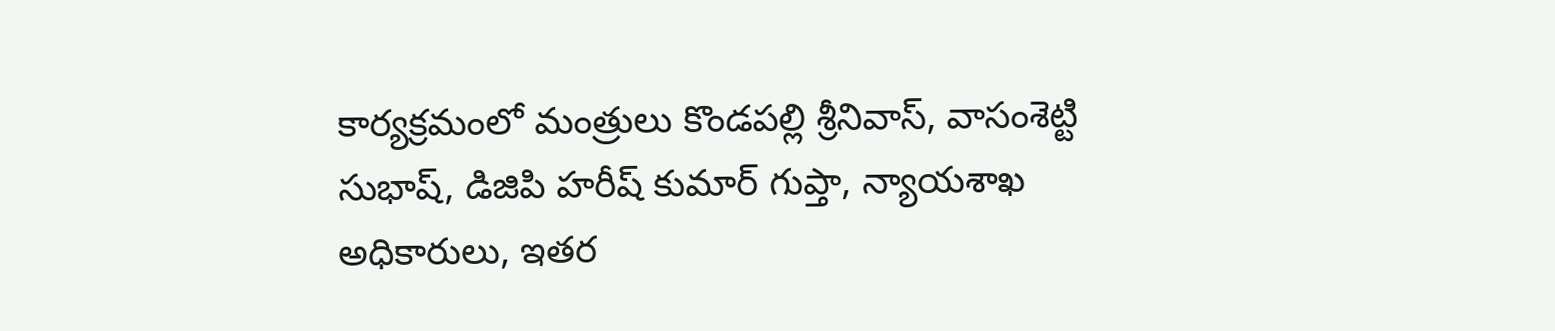కార్యక్రమంలో మంత్రులు కొండపల్లి శ్రీనివాస్‌, వాసంశెట్టి సుభాష్‌, డిజిపి హరీష్ కుమార్ గుప్తా, న్యాయశాఖ అధికారులు, ఇతర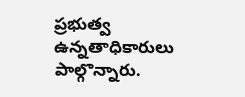ప్రభుత్వ ఉన్నతాధికారులు పాల్గొన్నారు.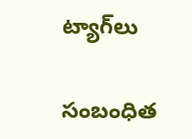ట్యాగ్‌లు

సంబంధిత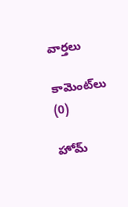వార్తలు

కామెంట్‌లు (0)

హోమ్